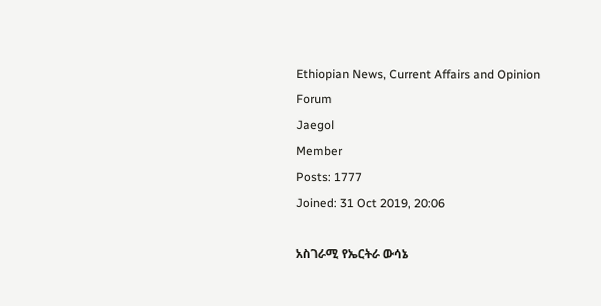Ethiopian News, Current Affairs and Opinion Forum
Jaegol
Member
Posts: 1777
Joined: 31 Oct 2019, 20:06

አስገራሚ የኤርትራ ውሳኔ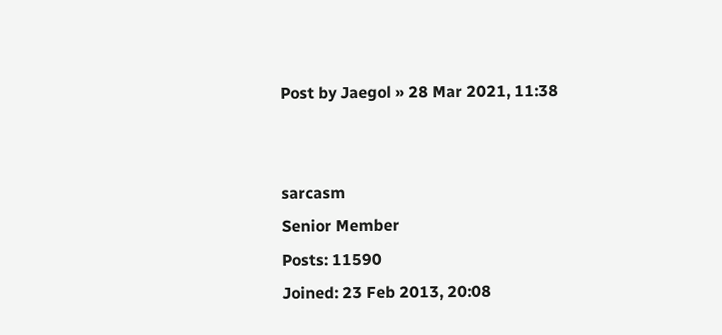Post by Jaegol » 28 Mar 2021, 11:38


sarcasm
Senior Member
Posts: 11590
Joined: 23 Feb 2013, 20:08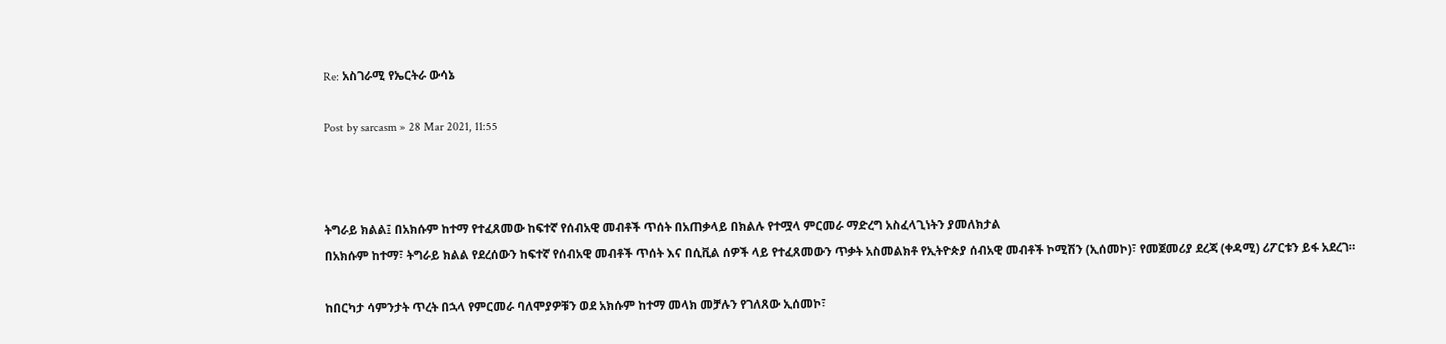Re: አስገራሚ የኤርትራ ውሳኔ

Post by sarcasm » 28 Mar 2021, 11:55



ትግራይ ክልል፤ በአክሱም ከተማ የተፈጸመው ከፍተኛ የሰብአዊ መብቶች ጥሰት በአጠቃላይ በክልሉ የተሟላ ምርመራ ማድረግ አስፈላጊነትን ያመለክታል
በአክሱም ከተማ፣ ትግራይ ክልል የደረሰውን ከፍተኛ የሰብአዊ መብቶች ጥሰት እና በሲቪል ሰዎች ላይ የተፈጸመውን ጥቃት አስመልክቶ የኢትዮጵያ ሰብአዊ መብቶች ኮሚሽን (ኢሰመኮ)፣ የመጀመሪያ ደረጃ (ቀዳሚ) ሪፖርቱን ይፋ አደረገ።

ከበርካታ ሳምንታት ጥረት በኋላ የምርመራ ባለሞያዎቹን ወደ አክሱም ከተማ መላክ መቻሉን የገለጸው ኢሰመኮ፣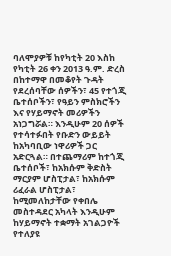ባለሞያዎቹ ከየካቲት 20 እስከ የካቲት 26 ቀን 2013 ዓ.ም. ድረስ በከተማዋ በመቆየት ጉዳት የደረሰባቸው ሰዎችን፣ 45 የተጎጂ ቤተሰቦችን፣ የዓይን ምስክሮችን እና የሃይማኖት መሪዎችን አነጋግሯል። እንዲሁም 20 ሰዎች የተሳተፉበት የቡድን ውይይት ከአካባቢው ነዋሪዎች ጋር አድርጓል። በተጨማሪም ከተጎጂ ቤተሰቦች፣ ከአክሱም ቅድስት ማርያም ሆስፒታል፣ ከአክሱም ሪፈራል ሆስፒታል፣ ከሚመለከታቸው የቀበሌ መስተዳደር አካላት እንዲሁም ከሃይማኖት ተቋማት አገልጋዮች የተለያዩ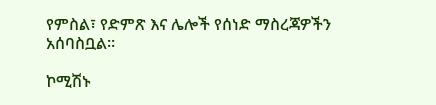የምስል፣ የድምጽ እና ሌሎች የሰነድ ማስረጃዎችን አሰባስቧል።

ኮሚሽኑ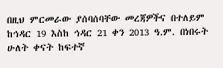በዚህ ምርመራው ያሰባሰባቸው መረጃዎችና በተለይም ከኅዳር 19 እስከ ኅዳር 21 ቀን 2013 ዓ.ም. በነበሩት ሁለት ቀናት ከፍተኛ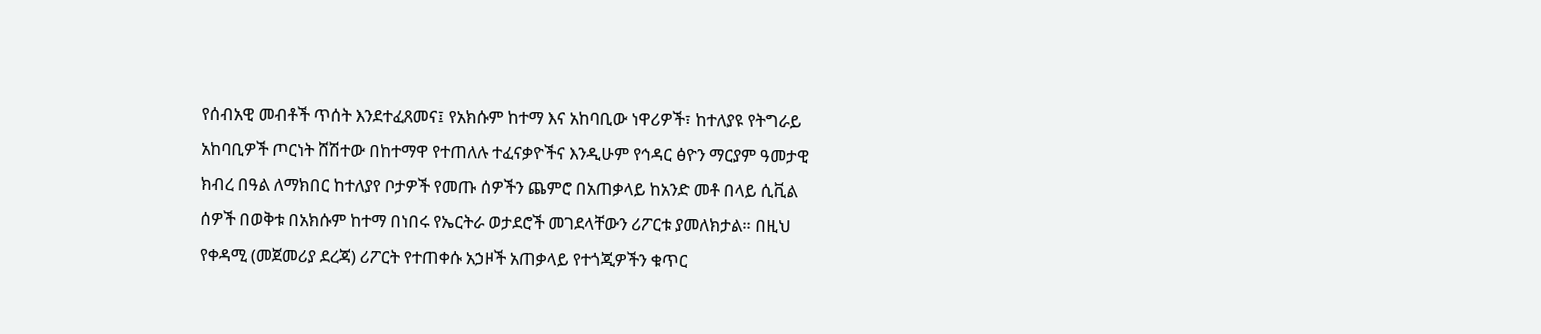የሰብአዊ መብቶች ጥሰት እንደተፈጸመና፤ የአክሱም ከተማ እና አከባቢው ነዋሪዎች፣ ከተለያዩ የትግራይ አከባቢዎች ጦርነት ሸሽተው በከተማዋ የተጠለሉ ተፈናቃዮችና እንዲሁም የኅዳር ፅዮን ማርያም ዓመታዊ ክብረ በዓል ለማክበር ከተለያየ ቦታዎች የመጡ ሰዎችን ጨምሮ በአጠቃላይ ከአንድ መቶ በላይ ሲቪል ሰዎች በወቅቱ በአክሱም ከተማ በነበሩ የኤርትራ ወታደሮች መገደላቸውን ሪፖርቱ ያመለክታል። በዚህ የቀዳሚ (መጀመሪያ ደረጃ) ሪፖርት የተጠቀሱ አኃዞች አጠቃላይ የተጎጂዎችን ቁጥር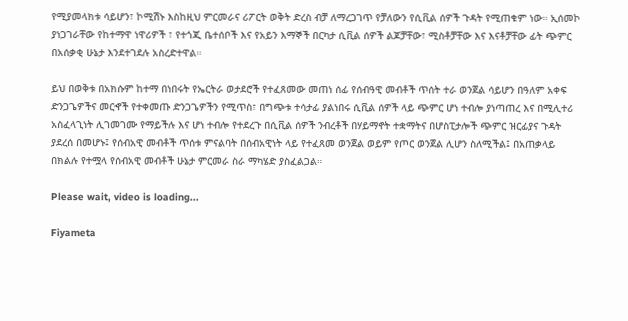የሚያመላክቱ ሳይሆን፣ ኮሚሽኑ እስከዚህ ምርመራና ሪፖርት ወቅት ድረስ ብቻ ለማረጋገጥ የቻለውን የሲቪል ሰዎች ጉዳት የሚጠቁም ነው። ኢሰመኮ ያነጋገራቸው የከተማዋ ነዋሪዎች ፣ የተጎጂ ቤተሰቦች እና የአይን እማኞች በርካታ ሲቪል ሰዎች ልጆቻቸው፣ ሚስቶቻቸው እና እናቶቻቸው ፊት ጭምር በአሰቃቂ ሁኔታ እንደተገደሉ አስረድተዋል።

ይህ በወቅቱ በአክሱም ከተማ በነበሩት የኤርትራ ወታደሮች የተፈጸመው መጠነ ሰፊ የሰብዓዊ መብቶች ጥሰት ተራ ወንጀል ሳይሆን በዓለም አቀፍ ድንጋጌዎችና መርኆች የተቀመጡ ድንጋጌዎችን የሚጥስ፣ በግጭቱ ተሳታፊ ያልነበሩ ሲቪል ሰዎች ላይ ጭምር ሆነ ተብሎ ያነጣጠረ እና በሚሊተሪ አስፈላጊነት ሊገመገሙ የማይችሉ እና ሆነ ተብሎ የተደረጉ በሲቪል ሰዎች ንብረቶች በሃይማኖት ተቋማትና በሆስፒታሎች ጭምር ዝርፊያና ጉዳት ያደረሰ በመሆኑ፤ የሰብአዊ መብቶች ጥሰቱ ምናልባት በሰብአዊነት ላይ የተፈጸመ ወንጀል ወይም የጦር ወንጀል ሊሆን ስለሚችል፤ በአጠቃላይ በክልሉ የተሟላ የሰብአዊ መብቶች ሁኔታ ምርመራ ስራ ማካሄድ ያስፈልጋል።

Please wait, video is loading...

Fiyameta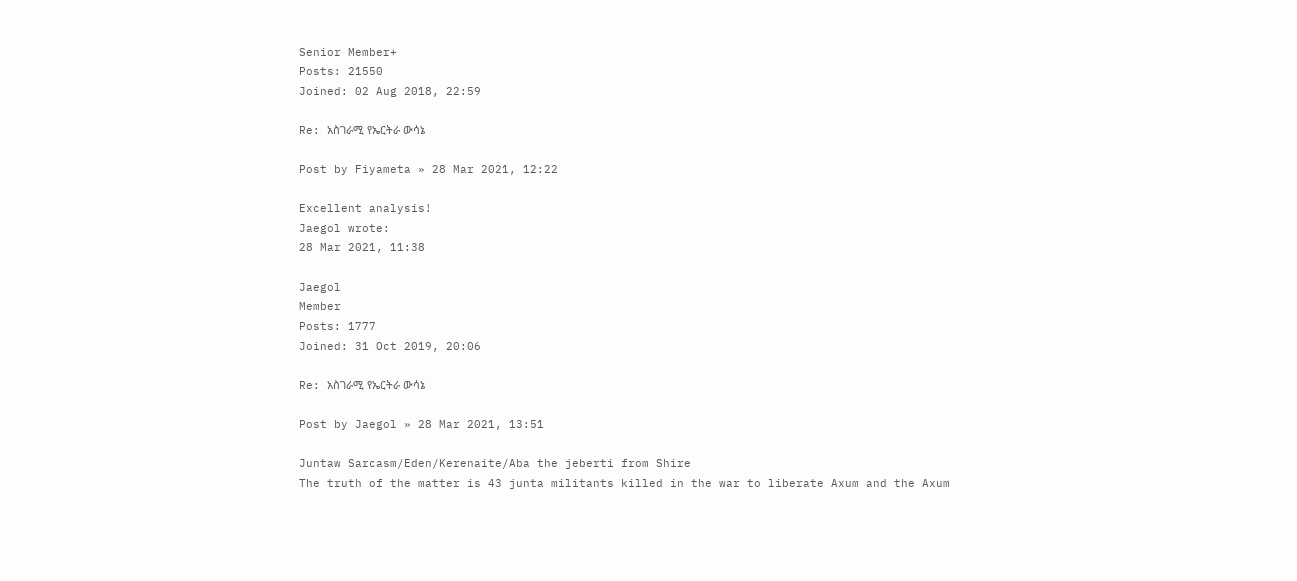Senior Member+
Posts: 21550
Joined: 02 Aug 2018, 22:59

Re: አስገራሚ የኤርትራ ውሳኔ

Post by Fiyameta » 28 Mar 2021, 12:22

Excellent analysis!
Jaegol wrote:
28 Mar 2021, 11:38

Jaegol
Member
Posts: 1777
Joined: 31 Oct 2019, 20:06

Re: አስገራሚ የኤርትራ ውሳኔ

Post by Jaegol » 28 Mar 2021, 13:51

Juntaw Sarcasm/Eden/Kerenaite/Aba the jeberti from Shire
The truth of the matter is 43 junta militants killed in the war to liberate Axum and the Axum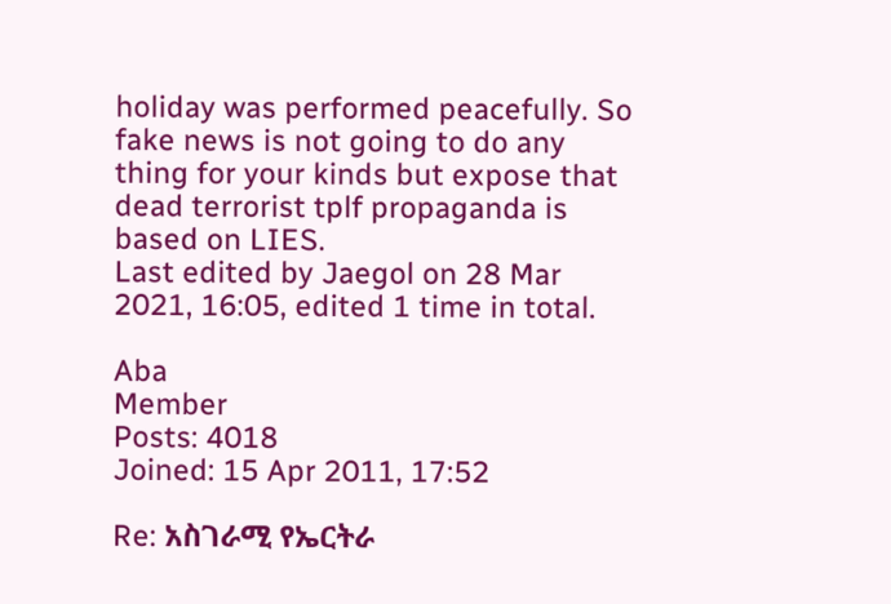holiday was performed peacefully. So fake news is not going to do any thing for your kinds but expose that dead terrorist tplf propaganda is based on LIES.
Last edited by Jaegol on 28 Mar 2021, 16:05, edited 1 time in total.

Aba
Member
Posts: 4018
Joined: 15 Apr 2011, 17:52

Re: አስገራሚ የኤርትራ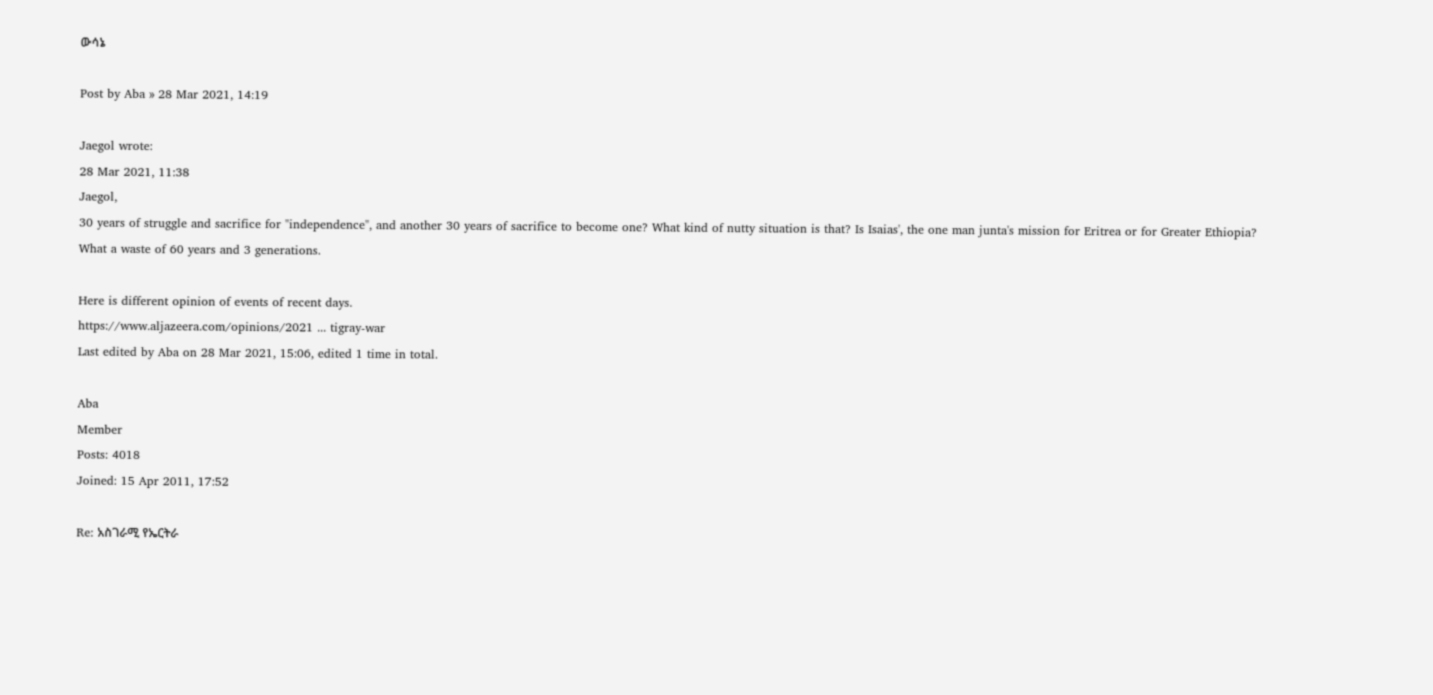ውሳኔ

Post by Aba » 28 Mar 2021, 14:19

Jaegol wrote:
28 Mar 2021, 11:38
Jaegol,
30 years of struggle and sacrifice for "independence", and another 30 years of sacrifice to become one? What kind of nutty situation is that? Is Isaias', the one man junta's mission for Eritrea or for Greater Ethiopia?
What a waste of 60 years and 3 generations.

Here is different opinion of events of recent days.
https://www.aljazeera.com/opinions/2021 ... tigray-war
Last edited by Aba on 28 Mar 2021, 15:06, edited 1 time in total.

Aba
Member
Posts: 4018
Joined: 15 Apr 2011, 17:52

Re: አስገራሚ የኤርትራ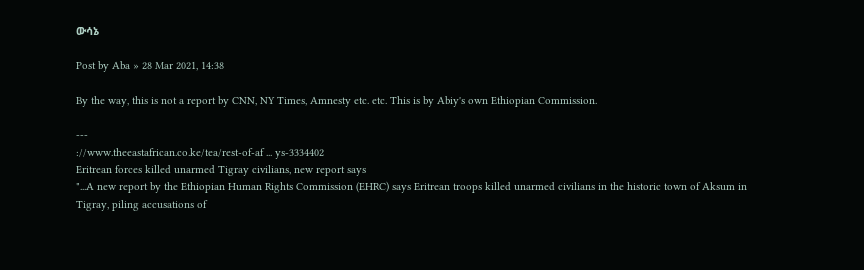ውሳኔ

Post by Aba » 28 Mar 2021, 14:38

By the way, this is not a report by CNN, NY Times, Amnesty etc. etc. This is by Abiy's own Ethiopian Commission.

---
://www.theeastafrican.co.ke/tea/rest-of-af ... ys-3334402
Eritrean forces killed unarmed Tigray civilians, new report says
"...A new report by the Ethiopian Human Rights Commission (EHRC) says Eritrean troops killed unarmed civilians in the historic town of Aksum in Tigray, piling accusations of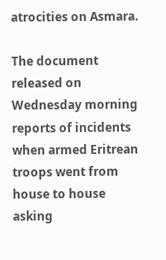atrocities on Asmara.

The document released on Wednesday morning reports of incidents when armed Eritrean troops went from house to house asking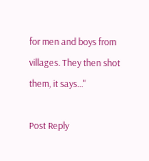for men and boys from villages. They then shot them, it says..."

Post Reply